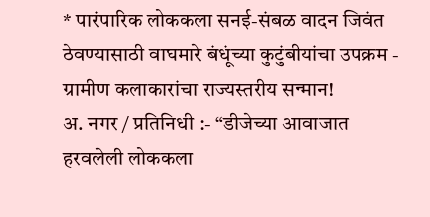* पारंपारिक लोककला सनई-संबळ वादन जिवंत ठेवण्यासाठी वाघमारे बंधूंच्या कुटुंबीयांचा उपक्रम - ग्रामीण कलाकारांचा राज्यस्तरीय सन्मान!
अ. नगर / प्रतिनिधी :- “डीजेच्या आवाजात हरवलेली लोककला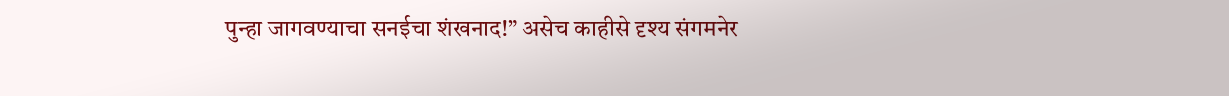पुन्हा जागवण्याचा सनईचा शंखनाद!” असेच काहीसे दृश्य संगमनेर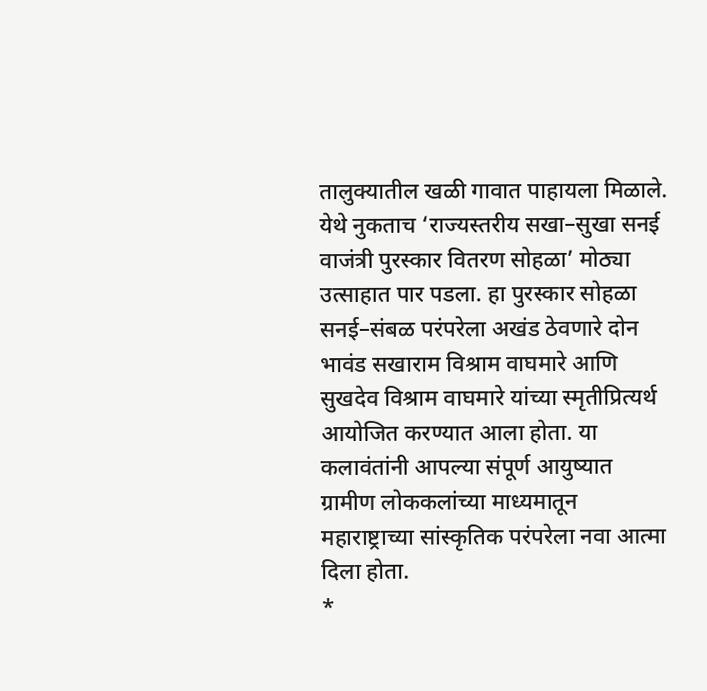तालुक्यातील खळी गावात पाहायला मिळाले. येथे नुकताच ‘राज्यस्तरीय सखा–सुखा सनई वाजंत्री पुरस्कार वितरण सोहळा’ मोठ्या उत्साहात पार पडला. हा पुरस्कार सोहळा सनई–संबळ परंपरेला अखंड ठेवणारे दोन भावंड सखाराम विश्राम वाघमारे आणि सुखदेव विश्राम वाघमारे यांच्या स्मृतीप्रित्यर्थ आयोजित करण्यात आला होता. या कलावंतांनी आपल्या संपूर्ण आयुष्यात ग्रामीण लोककलांच्या माध्यमातून महाराष्ट्राच्या सांस्कृतिक परंपरेला नवा आत्मा दिला होता.
*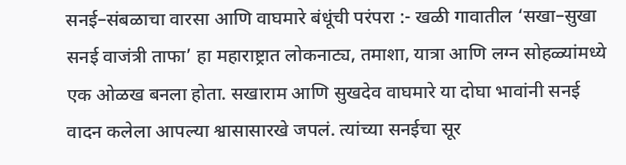सनई–संबळाचा वारसा आणि वाघमारे बंधूंची परंपरा :- खळी गावातील ‘सखा–सुखा सनई वाजंत्री ताफा’ हा महाराष्ट्रात लोकनाट्य, तमाशा, यात्रा आणि लग्न सोहळ्यांमध्ये एक ओळख बनला होता. सखाराम आणि सुखदेव वाघमारे या दोघा भावांनी सनई वादन कलेला आपल्या श्वासासारखे जपलं. त्यांच्या सनईचा सूर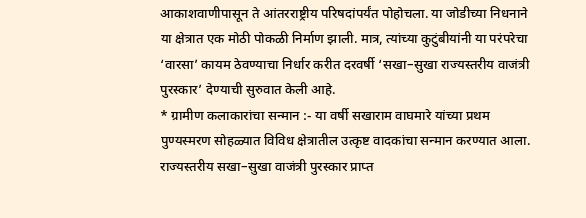आकाशवाणीपासून ते आंतरराष्ट्रीय परिषदांपर्यंत पोहोचला. या जोडीच्या निधनाने या क्षेत्रात एक मोठी पोकळी निर्माण झाली. मात्र, त्यांच्या कुटुंबीयांनी या परंपरेचा ‘वारसा’ कायम ठेवण्याचा निर्धार करीत दरवर्षी ‘सखा–सुखा राज्यस्तरीय वाजंत्री पुरस्कार’ देण्याची सुरुवात केली आहे.
* ग्रामीण कलाकारांचा सन्मान :- या वर्षी सखाराम वाघमारे यांच्या प्रथम पुण्यस्मरण सोहळ्यात विविध क्षेत्रातील उत्कृष्ट वादकांचा सन्मान करण्यात आला. राज्यस्तरीय सखा–सुखा वाजंत्री पुरस्कार प्राप्त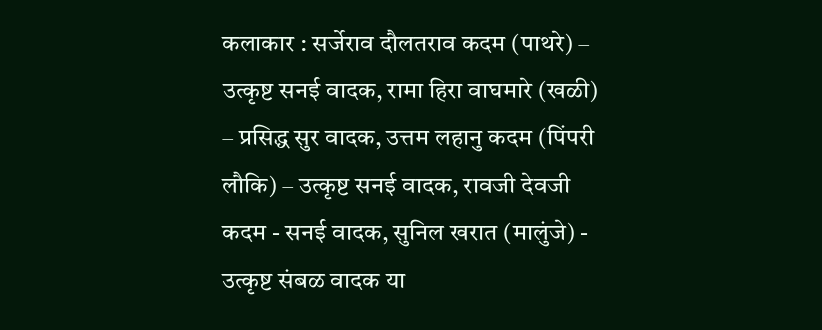कलाकार : सर्जेराव दौलतराव कदम (पाथरे) – उत्कृष्ट सनई वादक, रामा हिरा वाघमारे (खळी) – प्रसिद्ध सुर वादक, उत्तम लहानु कदम (पिंपरी लौकि) – उत्कृष्ट सनई वादक, रावजी देवजी कदम - सनई वादक, सुनिल खरात (मालुंजे) - उत्कृष्ट संबळ वादक या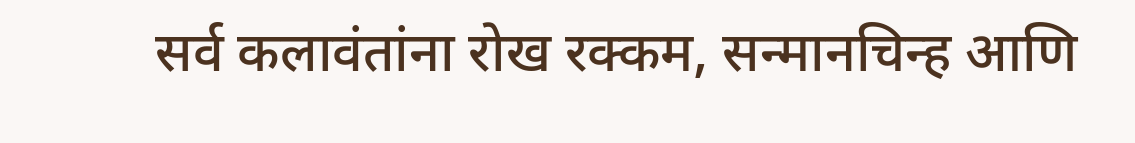सर्व कलावंतांना रोख रक्कम, सन्मानचिन्ह आणि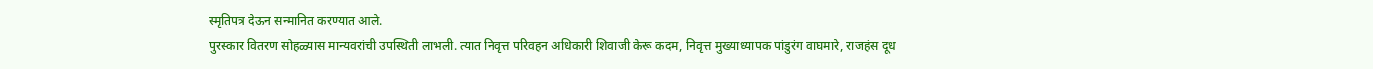स्मृतिपत्र देऊन सन्मानित करण्यात आले.
पुरस्कार वितरण सोहळ्यास मान्यवरांची उपस्थिती लाभली. त्यात निवृत्त परिवहन अधिकारी शिवाजी केरू कदम, निवृत्त मुख्याध्यापक पांडुरंग वाघमारे, राजहंस दूध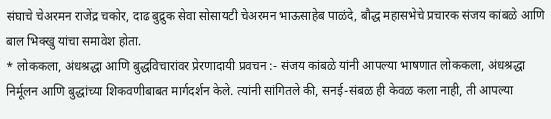संघाचे चेअरमन राजेंद्र चकोर, दाढ बुद्रुक सेवा सोसायटी चेअरमन भाऊसाहेब पाळंदे, बौद्ध महासभेचे प्रचारक संजय कांबळे आणि बाल भिक्खु यांचा समावेश होता.
* लोककला, अंधश्रद्धा आणि बुद्धविचारांवर प्रेरणादायी प्रवचन :- संजय कांबळे यांनी आपल्या भाषणात लोककला, अंधश्रद्धा निर्मूलन आणि बुद्धांच्या शिकवणीबाबत मार्गदर्शन केले. त्यांनी सांगितले की, सनई-संबळ ही केवळ कला नाही, ती आपल्या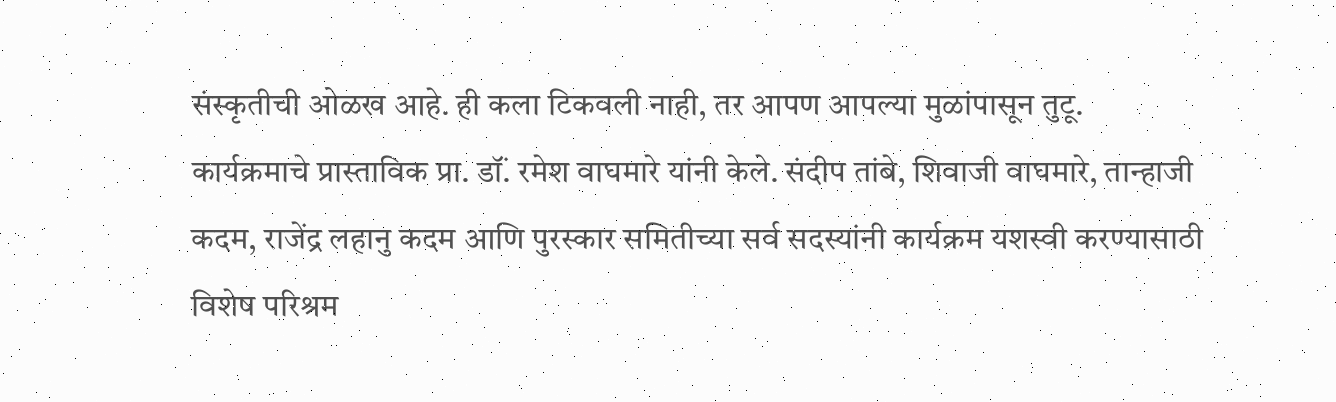संस्कृतीची ओळख आहे. ही कला टिकवली नाही, तर आपण आपल्या मुळांपासून तुटू.
कार्यक्रमाचे प्रास्ताविक प्रा. डॉं. रमेश वाघमारे यांनी केले. संदीप तांबे, शिवाजी वाघमारे, तान्हाजी कदम, राजेंद्र लहानु कदम आणि पुरस्कार समितीच्या सर्व सदस्यांनी कार्यक्रम यशस्वी करण्यासाठी विशेष परिश्रम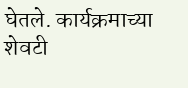घेतले. कार्यक्रमाच्या शेवटी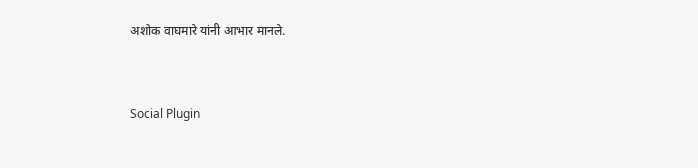अशोक वाघमारे यांनी आभार मानले.


Social Plugin